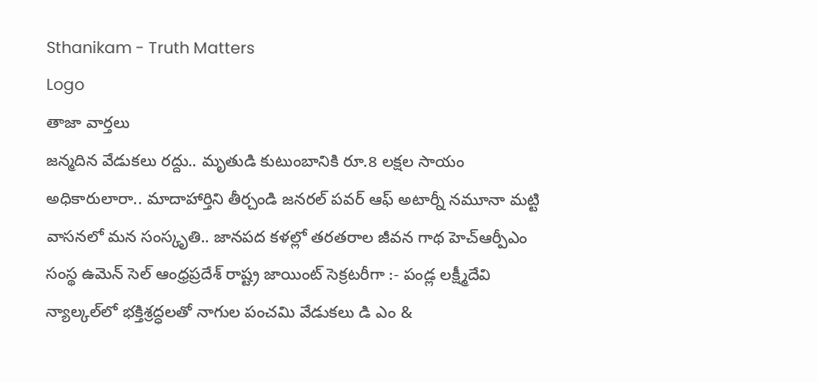Sthanikam - Truth Matters
Logo
తాజా వార్తలు
జన్మదిన వేడుకలు రద్దు.. మృతుడి కుటుంబానికి రూ.8 లక్షల సాయం అధికారులారా.. మాదాహార్తిని తీర్చండి జనరల్ పవర్ ఆఫ్ అటార్నీ నమూనా మట్టి వాసనలో మన సంస్కృతి.. జానపద కళల్లో తరతరాల జీవన గాథ హెచ్ఆర్పీఎం సంస్థ ఉమెన్ సెల్ ఆంధ్రప్రదేశ్ రాష్ట్ర జాయింట్ సెక్రటరీగా :- పండ్ల లక్ష్మీదేవి న్యాల్కల్‌లో భక్తిశ్రద్ధలతో నాగుల పంచమి వేడుకలు డి ఎం &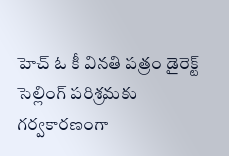హెచ్ ఓ కీ వినతి పత్రం డైరెక్ట్ సెల్లింగ్ పరిశ్రమకు గర్వకారణంగా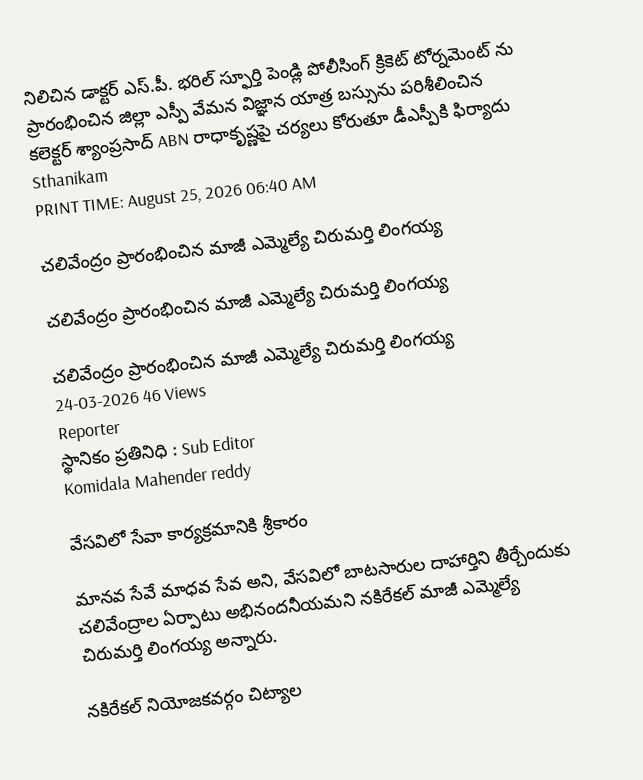నిలిచిన డాక్టర్ ఎస్.పీ. భరిల్ స్ఫూర్తి పెండ్లి పోలీసింగ్ క్రికెట్ టోర్నమెంట్ ను ప్రారంభించిన జిల్లా ఎస్పీ వేమన విజ్ఞాన యాత్ర బస్సును పరిశీలించిన కలెక్టర్ శ్యాంప్రసాద్ ABN రాధాకృష్ణపై చర్యలు కోరుతూ డీఎస్పీకి ఫిర్యాదు
Sthanikam
PRINT TIME: August 25, 2026 06:40 AM

చలివేంద్రం ప్రారంభించిన మాజీ ఎమ్మెల్యే చిరుమర్తి లింగయ్య

చలివేంద్రం ప్రారంభించిన మాజీ ఎమ్మెల్యే చిరుమర్తి లింగయ్య

చలివేంద్రం ప్రారంభించిన మాజీ ఎమ్మెల్యే చిరుమర్తి లింగయ్య
24-03-2026 46 Views
Reporter
స్థానికం ప్రతినిధి : Sub Editor
Komidala Mahender reddy

వేసవిలో సేవా కార్యక్రమానికి శ్రీకారం

మానవ సేవే మాధవ సేవ అని, వేసవిలో బాటసారుల దాహార్తిని తీర్చేందుకు చలివేంద్రాల ఏర్పాటు అభినందనీయమని నకిరేకల్ మాజీ ఎమ్మెల్యే చిరుమర్తి లింగయ్య అన్నారు.

నకిరేకల్ నియోజకవర్గం చిట్యాల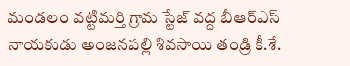మండలం వట్టిమర్తి గ్రామ స్టేజ్ వద్ద బీఆర్ఎస్ నాయకుడు అంజనపల్లి శివసాయి తండ్రి కీ.శే.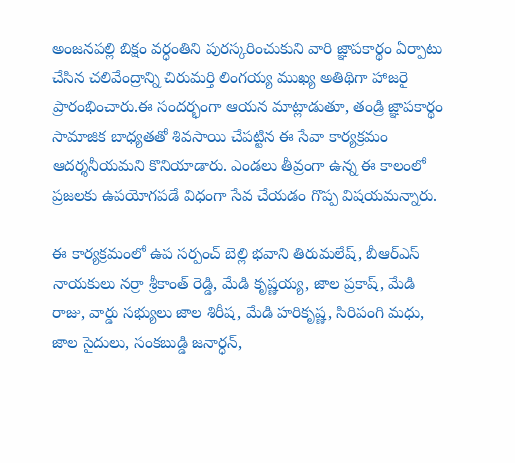అంజనపల్లి బిక్షం వర్ధంతిని పురస్కరించుకుని వారి జ్ఞాపకార్థం ఏర్పాటు చేసిన చలివేంద్రాన్ని చిరుమర్తి లింగయ్య ముఖ్య అతిథిగా హాజరై ప్రారంభించారు.ఈ సందర్భంగా ఆయన మాట్లాడుతూ, తండ్రి జ్ఞాపకార్థం సామాజిక బాధ్యతతో శివసాయి చేపట్టిన ఈ సేవా కార్యక్రమం ఆదర్శనీయమని కొనియాడారు. ఎండలు తీవ్రంగా ఉన్న ఈ కాలంలో ప్రజలకు ఉపయోగపడే విధంగా సేవ చేయడం గొప్ప విషయమన్నారు.

ఈ కార్యక్రమంలో ఉప సర్పంచ్ బెల్లి భవాని తిరుమలేష్, బీఆర్ఎస్ నాయకులు నర్రా శ్రీకాంత్ రెడ్డి, మేడి కృష్ణయ్య, జాల ప్రకాష్, మేడి రాజు, వార్డు సభ్యులు జాల శిరీష, మేడి హరికృష్ణ, సిరిపంగి మధు, జాల సైదులు, సంకబుడ్డి జనార్ధన్,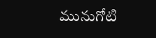మునుగోటి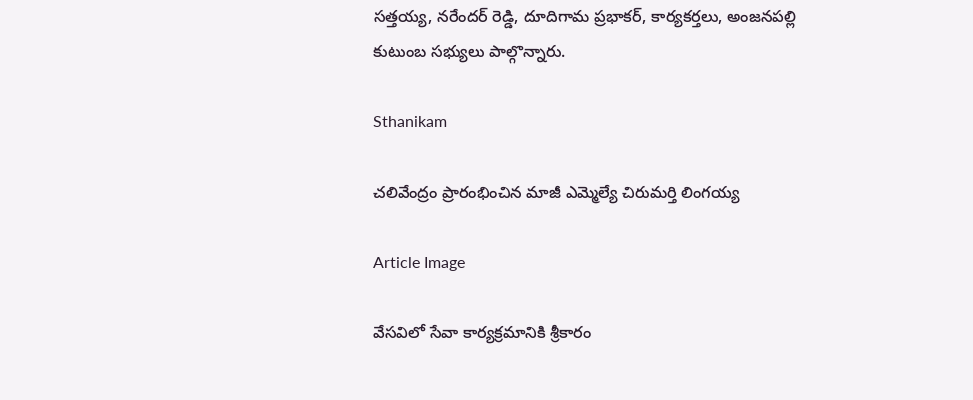సత్తయ్య, నరేందర్ రెడ్డి, దూదిగామ ప్రభాకర్, కార్యకర్తలు, అంజనపల్లి కుటుంబ సభ్యులు పాల్గొన్నారు.

Sthanikam

చలివేంద్రం ప్రారంభించిన మాజీ ఎమ్మెల్యే చిరుమర్తి లింగయ్య

Article Image

వేసవిలో సేవా కార్యక్రమానికి శ్రీకారం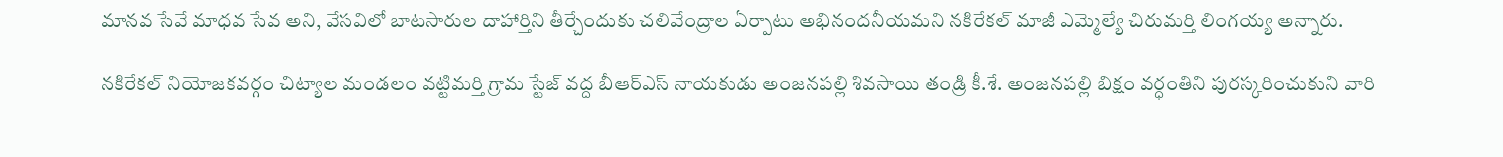మానవ సేవే మాధవ సేవ అని, వేసవిలో బాటసారుల దాహార్తిని తీర్చేందుకు చలివేంద్రాల ఏర్పాటు అభినందనీయమని నకిరేకల్ మాజీ ఎమ్మెల్యే చిరుమర్తి లింగయ్య అన్నారు.

నకిరేకల్ నియోజకవర్గం చిట్యాల మండలం వట్టిమర్తి గ్రామ స్టేజ్ వద్ద బీఆర్ఎస్ నాయకుడు అంజనపల్లి శివసాయి తండ్రి కీ.శే. అంజనపల్లి బిక్షం వర్ధంతిని పురస్కరించుకుని వారి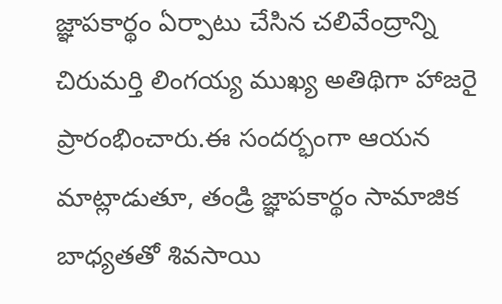జ్ఞాపకార్థం ఏర్పాటు చేసిన చలివేంద్రాన్ని చిరుమర్తి లింగయ్య ముఖ్య అతిథిగా హాజరై ప్రారంభించారు.ఈ సందర్భంగా ఆయన మాట్లాడుతూ, తండ్రి జ్ఞాపకార్థం సామాజిక బాధ్యతతో శివసాయి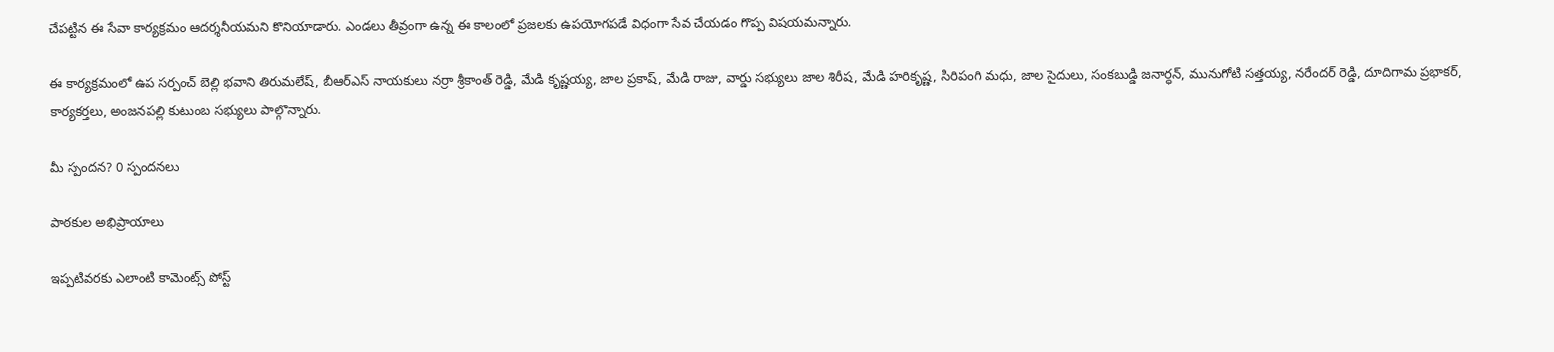చేపట్టిన ఈ సేవా కార్యక్రమం ఆదర్శనీయమని కొనియాడారు. ఎండలు తీవ్రంగా ఉన్న ఈ కాలంలో ప్రజలకు ఉపయోగపడే విధంగా సేవ చేయడం గొప్ప విషయమన్నారు.

ఈ కార్యక్రమంలో ఉప సర్పంచ్ బెల్లి భవాని తిరుమలేష్, బీఆర్ఎస్ నాయకులు నర్రా శ్రీకాంత్ రెడ్డి, మేడి కృష్ణయ్య, జాల ప్రకాష్, మేడి రాజు, వార్డు సభ్యులు జాల శిరీష, మేడి హరికృష్ణ, సిరిపంగి మధు, జాల సైదులు, సంకబుడ్డి జనార్ధన్, మునుగోటి సత్తయ్య, నరేందర్ రెడ్డి, దూదిగామ ప్రభాకర్, కార్యకర్తలు, అంజనపల్లి కుటుంబ సభ్యులు పాల్గొన్నారు.

మీ స్పందన? 0 స్పందనలు

పాఠకుల అభిప్రాయాలు

ఇప్పటివరకు ఎలాంటి కామెంట్స్ పోస్ట్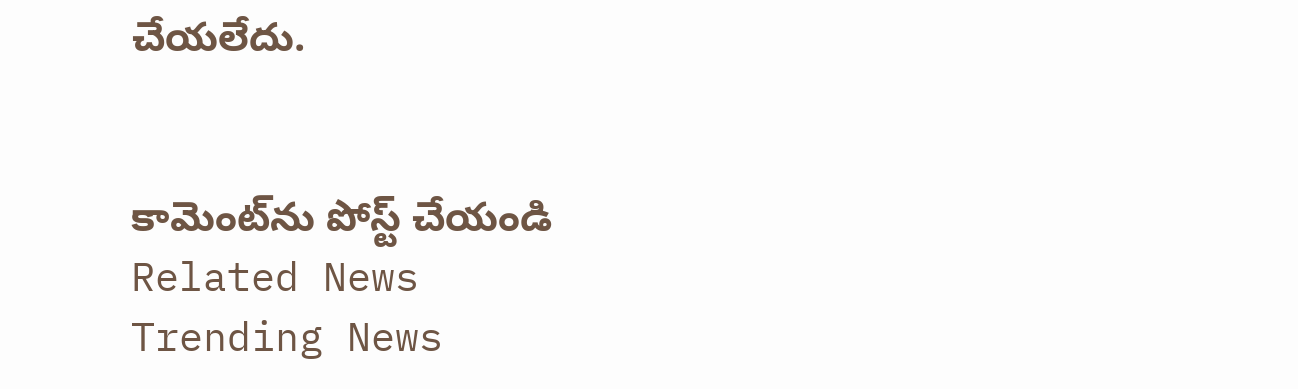చేయలేదు.


కామెంట్‌ను పోస్ట్ చేయండి
Related News
Trending News